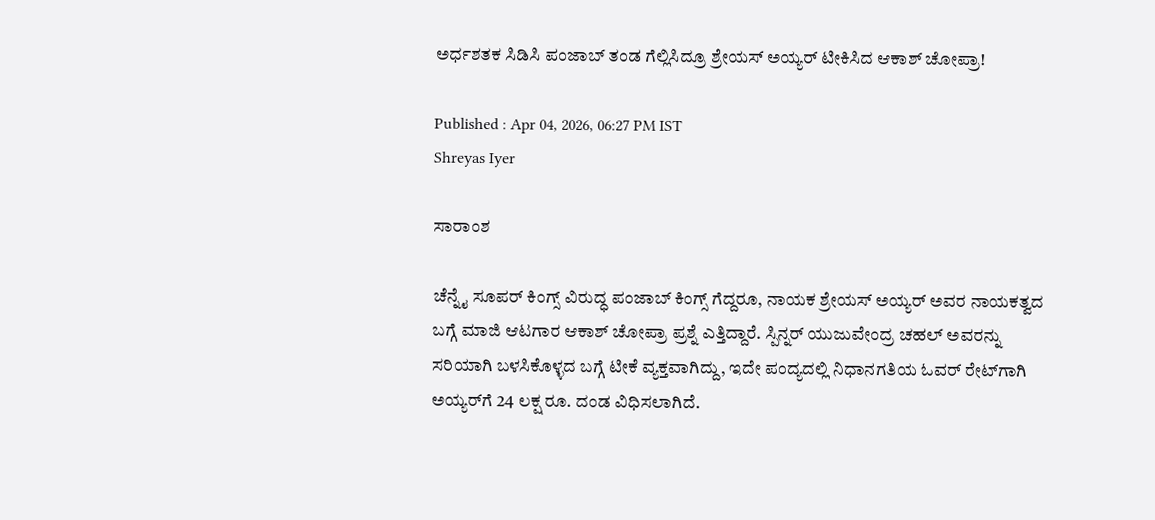ಅರ್ಧಶತಕ ಸಿಡಿಸಿ ಪಂಜಾಬ್ ತಂಡ ಗೆಲ್ಲಿಸಿದ್ರೂ ಶ್ರೇಯಸ್ ಅಯ್ಯರ್ ಟೀಕಿಸಿದ ಆಕಾಶ್ ಚೋಪ್ರಾ!

Published : Apr 04, 2026, 06:27 PM IST
Shreyas Iyer

ಸಾರಾಂಶ

ಚೆನ್ನೈ ಸೂಪರ್ ಕಿಂಗ್ಸ್ ವಿರುದ್ಧ ಪಂಜಾಬ್ ಕಿಂಗ್ಸ್ ಗೆದ್ದರೂ, ನಾಯಕ ಶ್ರೇಯಸ್ ಅಯ್ಯರ್ ಅವರ ನಾಯಕತ್ವದ ಬಗ್ಗೆ ಮಾಜಿ ಆಟಗಾರ ಆಕಾಶ್ ಚೋಪ್ರಾ ಪ್ರಶ್ನೆ ಎತ್ತಿದ್ದಾರೆ. ಸ್ಪಿನ್ನರ್ ಯುಜುವೇಂದ್ರ ಚಹಲ್ ಅವರನ್ನು ಸರಿಯಾಗಿ ಬಳಸಿಕೊಳ್ಳದ ಬಗ್ಗೆ ಟೀಕೆ ವ್ಯಕ್ತವಾಗಿದ್ದು, ಇದೇ ಪಂದ್ಯದಲ್ಲಿ ನಿಧಾನಗತಿಯ ಓವರ್ ರೇಟ್‌ಗಾಗಿ ಅಯ್ಯರ್‌ಗೆ 24 ಲಕ್ಷ ರೂ. ದಂಡ ವಿಧಿಸಲಾಗಿದೆ.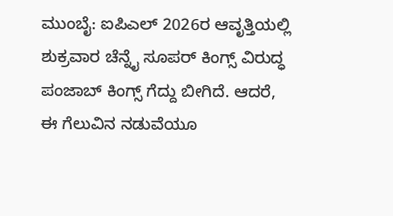ಮುಂಬೈ: ಐಪಿಎಲ್ 2026ರ ಆವೃತ್ತಿಯಲ್ಲಿ ಶುಕ್ರವಾರ ಚೆನ್ನೈ ಸೂಪರ್ ಕಿಂಗ್ಸ್ ವಿರುದ್ಧ ಪಂಜಾಬ್ ಕಿಂಗ್ಸ್ ಗೆದ್ದು ಬೀಗಿದೆ. ಆದರೆ, ಈ ಗೆಲುವಿನ ನಡುವೆಯೂ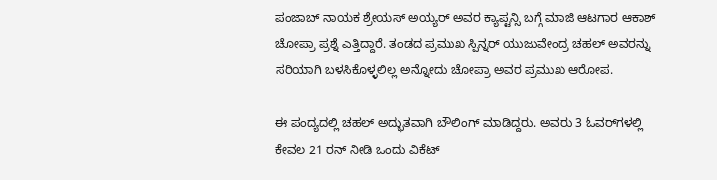ಪಂಜಾಬ್ ನಾಯಕ ಶ್ರೇಯಸ್ ಅಯ್ಯರ್ ಅವರ ಕ್ಯಾಪ್ಟನ್ಸಿ ಬಗ್ಗೆ ಮಾಜಿ ಆಟಗಾರ ಆಕಾಶ್ ಚೋಪ್ರಾ ಪ್ರಶ್ನೆ ಎತ್ತಿದ್ದಾರೆ. ತಂಡದ ಪ್ರಮುಖ ಸ್ಪಿನ್ನರ್ ಯುಜುವೇಂದ್ರ ಚಹಲ್ ಅವರನ್ನು ಸರಿಯಾಗಿ ಬಳಸಿಕೊಳ್ಳಲಿಲ್ಲ ಅನ್ನೋದು ಚೋಪ್ರಾ ಅವರ ಪ್ರಮುಖ ಆರೋಪ.

ಈ ಪಂದ್ಯದಲ್ಲಿ ಚಹಲ್ ಅದ್ಭುತವಾಗಿ ಬೌಲಿಂಗ್ ಮಾಡಿದ್ದರು. ಅವರು 3 ಓವರ್‌ಗಳಲ್ಲಿ ಕೇವಲ 21 ರನ್ ನೀಡಿ ಒಂದು ವಿಕೆಟ್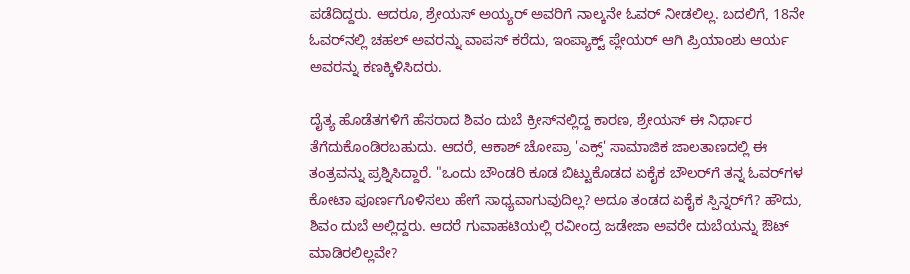ಪಡೆದಿದ್ದರು. ಆದರೂ, ಶ್ರೇಯಸ್ ಅಯ್ಯರ್ ಅವರಿಗೆ ನಾಲ್ಕನೇ ಓವರ್ ನೀಡಲಿಲ್ಲ. ಬದಲಿಗೆ, 18ನೇ ಓವರ್‌ನಲ್ಲಿ ಚಹಲ್ ಅವರನ್ನು ವಾಪಸ್ ಕರೆದು, ಇಂಪ್ಯಾಕ್ಟ್ ಪ್ಲೇಯರ್ ಆಗಿ ಪ್ರಿಯಾಂಶು ಆರ್ಯ ಅವರನ್ನು ಕಣಕ್ಕಿಳಿಸಿದರು.

ದೈತ್ಯ ಹೊಡೆತಗಳಿಗೆ ಹೆಸರಾದ ಶಿವಂ ದುಬೆ ಕ್ರೀಸ್‌ನಲ್ಲಿದ್ದ ಕಾರಣ, ಶ್ರೇಯಸ್ ಈ ನಿರ್ಧಾರ ತೆಗೆದುಕೊಂಡಿರಬಹುದು. ಆದರೆ, ಆಕಾಶ್ ಚೋಪ್ರಾ 'ಎಕ್ಸ್' ಸಾಮಾಜಿಕ ಜಾಲತಾಣದಲ್ಲಿ ಈ ತಂತ್ರವನ್ನು ಪ್ರಶ್ನಿಸಿದ್ದಾರೆ. "ಒಂದು ಬೌಂಡರಿ ಕೂಡ ಬಿಟ್ಟುಕೊಡದ ಏಕೈಕ ಬೌಲರ್‌ಗೆ ತನ್ನ ಓವರ್‌ಗಳ ಕೋಟಾ ಪೂರ್ಣಗೊಳಿಸಲು ಹೇಗೆ ಸಾಧ್ಯವಾಗುವುದಿಲ್ಲ? ಅದೂ ತಂಡದ ಏಕೈಕ ಸ್ಪಿನ್ನರ್‌ಗೆ? ಹೌದು, ಶಿವಂ ದುಬೆ ಅಲ್ಲಿದ್ದರು. ಆದರೆ ಗುವಾಹಟಿಯಲ್ಲಿ ರವೀಂದ್ರ ಜಡೇಜಾ ಅವರೇ ದುಬೆಯನ್ನು ಔಟ್ ಮಾಡಿರಲಿಲ್ಲವೇ?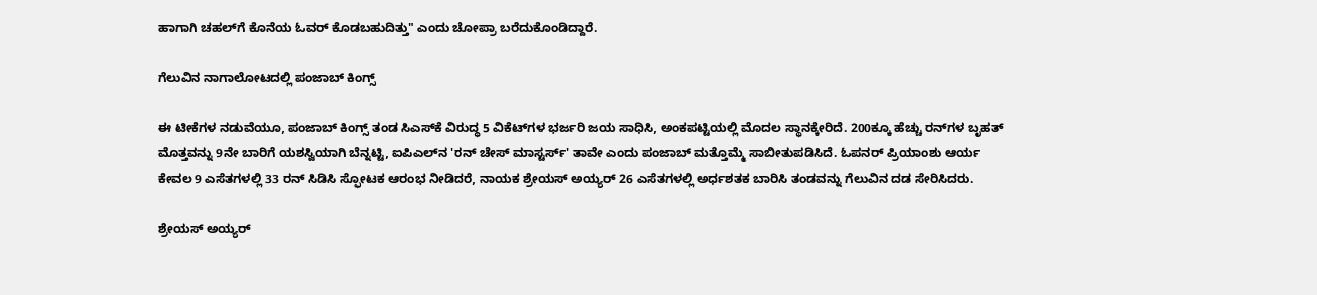ಹಾಗಾಗಿ ಚಹಲ್‌ಗೆ ಕೊನೆಯ ಓವರ್ ಕೊಡಬಹುದಿತ್ತು" ಎಂದು ಚೋಪ್ರಾ ಬರೆದುಕೊಂಡಿದ್ದಾರೆ.

ಗೆಲುವಿನ ನಾಗಾಲೋಟದಲ್ಲಿ ಪಂಜಾಬ್ ಕಿಂಗ್ಸ್

ಈ ಟೀಕೆಗಳ ನಡುವೆಯೂ, ಪಂಜಾಬ್ ಕಿಂಗ್ಸ್ ತಂಡ ಸಿಎಸ್‌ಕೆ ವಿರುದ್ಧ 5 ವಿಕೆಟ್‌ಗಳ ಭರ್ಜರಿ ಜಯ ಸಾಧಿಸಿ, ಅಂಕಪಟ್ಟಿಯಲ್ಲಿ ಮೊದಲ ಸ್ಥಾನಕ್ಕೇರಿದೆ. 200ಕ್ಕೂ ಹೆಚ್ಚು ರನ್‌ಗಳ ಬೃಹತ್ ಮೊತ್ತವನ್ನು 9ನೇ ಬಾರಿಗೆ ಯಶಸ್ವಿಯಾಗಿ ಬೆನ್ನಟ್ಟಿ, ಐಪಿಎಲ್‌ನ 'ರನ್ ಚೇಸ್ ಮಾಸ್ಟರ್ಸ್' ತಾವೇ ಎಂದು ಪಂಜಾಬ್ ಮತ್ತೊಮ್ಮೆ ಸಾಬೀತುಪಡಿಸಿದೆ. ಓಪನರ್ ಪ್ರಿಯಾಂಶು ಆರ್ಯ ಕೇವಲ 9 ಎಸೆತಗಳಲ್ಲಿ 33 ರನ್ ಸಿಡಿಸಿ ಸ್ಫೋಟಕ ಆರಂಭ ನೀಡಿದರೆ, ನಾಯಕ ಶ್ರೇಯಸ್ ಅಯ್ಯರ್ 26 ಎಸೆತಗಳಲ್ಲಿ ಅರ್ಧಶತಕ ಬಾರಿಸಿ ತಂಡವನ್ನು ಗೆಲುವಿನ ದಡ ಸೇರಿಸಿದರು.

ಶ್ರೇಯಸ್ ಅಯ್ಯರ್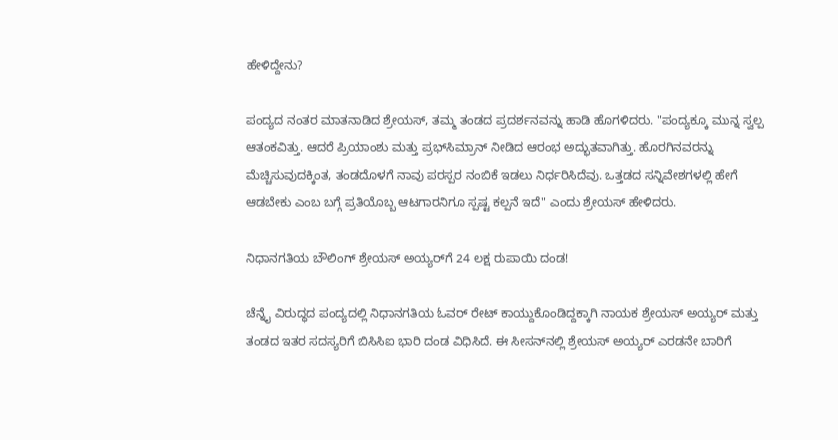ಹೇಳಿದ್ದೇನು?

ಪಂದ್ಯದ ನಂತರ ಮಾತನಾಡಿದ ಶ್ರೇಯಸ್, ತಮ್ಮ ತಂಡದ ಪ್ರದರ್ಶನವನ್ನು ಹಾಡಿ ಹೊಗಳಿದರು. "ಪಂದ್ಯಕ್ಕೂ ಮುನ್ನ ಸ್ವಲ್ಪ ಆತಂಕವಿತ್ತು. ಆದರೆ ಪ್ರಿಯಾಂಶು ಮತ್ತು ಪ್ರಭ್‌ಸಿಮ್ರಾನ್ ನೀಡಿದ ಆರಂಭ ಅದ್ಭುತವಾಗಿತ್ತು. ಹೊರಗಿನವರನ್ನು ಮೆಚ್ಚಿಸುವುದಕ್ಕಿಂತ, ತಂಡದೊಳಗೆ ನಾವು ಪರಸ್ಪರ ನಂಬಿಕೆ ಇಡಲು ನಿರ್ಧರಿಸಿದೆವು. ಒತ್ತಡದ ಸನ್ನಿವೇಶಗಳಲ್ಲಿ ಹೇಗೆ ಆಡಬೇಕು ಎಂಬ ಬಗ್ಗೆ ಪ್ರತಿಯೊಬ್ಬ ಆಟಗಾರನಿಗೂ ಸ್ಪಷ್ಟ ಕಲ್ಪನೆ ಇದೆ" ಎಂದು ಶ್ರೇಯಸ್ ಹೇಳಿದರು.

ನಿಧಾನಗತಿಯ ಬೌಲಿಂಗ್ ಶ್ರೇಯಸ್‌ ಅಯ್ಯರ್‌ಗೆ 24 ಲಕ್ಷ ರುಪಾಯಿ ದಂಡ!

ಚೆನ್ನೈ ವಿರುದ್ಧದ ಪಂದ್ಯದಲ್ಲಿ ನಿಧಾನಗತಿಯ ಓವರ್ ರೇಟ್ ಕಾಯ್ದುಕೊಂಡಿದ್ದಕ್ಕಾಗಿ ನಾಯಕ ಶ್ರೇಯಸ್ ಅಯ್ಯರ್ ಮತ್ತು ತಂಡದ ಇತರ ಸದಸ್ಯರಿಗೆ ಬಿಸಿಸಿಐ ಭಾರಿ ದಂಡ ವಿಧಿಸಿದೆ. ಈ ಸೀಸನ್‌ನಲ್ಲಿ ಶ್ರೇಯಸ್ ಅಯ್ಯರ್ ಎರಡನೇ ಬಾರಿಗೆ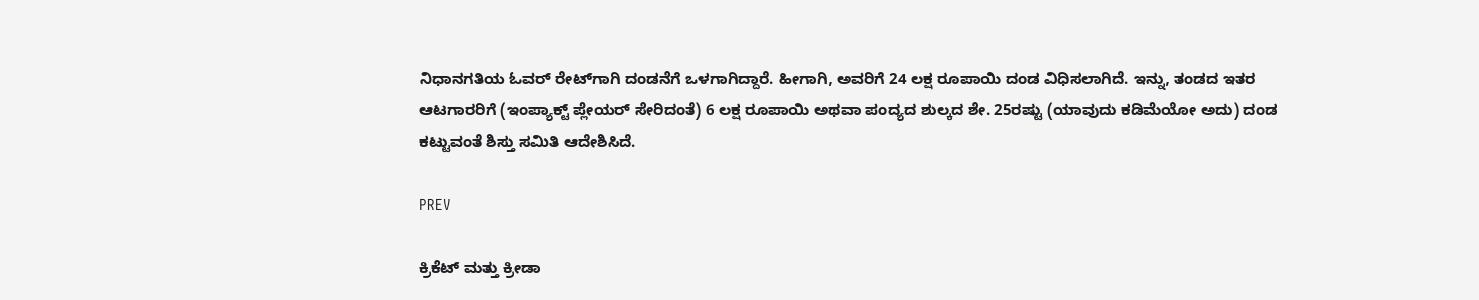ನಿಧಾನಗತಿಯ ಓವರ್ ರೇಟ್‌ಗಾಗಿ ದಂಡನೆಗೆ ಒಳಗಾಗಿದ್ದಾರೆ. ಹೀಗಾಗಿ, ಅವರಿಗೆ 24 ಲಕ್ಷ ರೂಪಾಯಿ ದಂಡ ವಿಧಿಸಲಾಗಿದೆ. ಇನ್ನು, ತಂಡದ ಇತರ ಆಟಗಾರರಿಗೆ (ಇಂಪ್ಯಾಕ್ಟ್ ಪ್ಲೇಯರ್ ಸೇರಿದಂತೆ) 6 ಲಕ್ಷ ರೂಪಾಯಿ ಅಥವಾ ಪಂದ್ಯದ ಶುಲ್ಕದ ಶೇ. 25ರಷ್ಟು (ಯಾವುದು ಕಡಿಮೆಯೋ ಅದು) ದಂಡ ಕಟ್ಟುವಂತೆ ಶಿಸ್ತು ಸಮಿತಿ ಆದೇಶಿಸಿದೆ.

PREV

ಕ್ರಿಕೆಟ್ ಮತ್ತು ಕ್ರೀಡಾ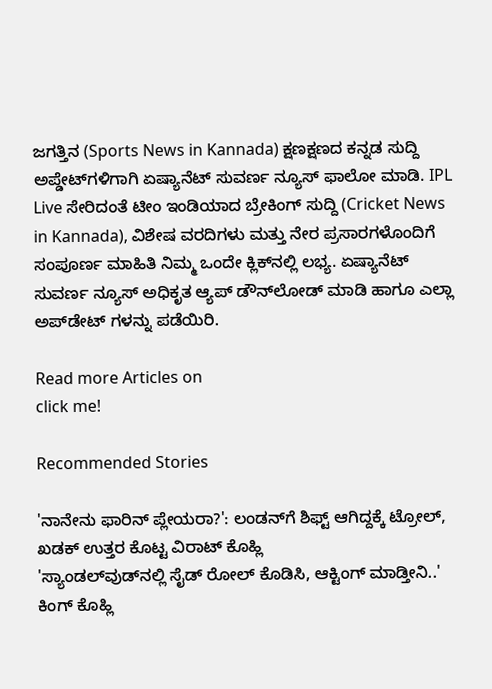ಜಗತ್ತಿನ (Sports News in Kannada) ಕ್ಷಣಕ್ಷಣದ ಕನ್ನಡ ಸುದ್ದಿ ಅಪ್ಡೇಟ್‌ಗಳಿಗಾಗಿ ಏಷ್ಯಾನೆಟ್ ಸುವರ್ಣ ನ್ಯೂಸ್‌ ಫಾಲೋ ಮಾಡಿ. IPL Live ಸೇರಿದಂತೆ ಟೀಂ ಇಂಡಿಯಾದ ಬ್ರೇಕಿಂಗ್ ಸುದ್ದಿ (Cricket News in Kannada), ವಿಶೇಷ ವರದಿಗಳು ಮತ್ತು ನೇರ ಪ್ರಸಾರಗಳೊಂದಿಗೆ ಸಂಪೂರ್ಣ ಮಾಹಿತಿ ನಿಮ್ಮ ಒಂದೇ ಕ್ಲಿಕ್‌ನಲ್ಲಿ ಲಭ್ಯ. ಏಷ್ಯಾನೆಟ್ ಸುವರ್ಣ ನ್ಯೂಸ್ ಅಧಿಕೃತ ಆ್ಯಪ್ ಡೌನ್‌ಲೋಡ್ ಮಾಡಿ ಹಾಗೂ ಎಲ್ಲಾ ಅಪ್‌ಡೇಟ್ ಗಳನ್ನು ಪಡೆಯಿರಿ.

Read more Articles on
click me!

Recommended Stories

'ನಾನೇನು ಫಾರಿನ್ ಪ್ಲೇಯರಾ?': ಲಂಡನ್‌ಗೆ ಶಿಫ್ಟ್ ಆಗಿದ್ದಕ್ಕೆ ಟ್ರೋಲ್, ಖಡಕ್ ಉತ್ತರ ಕೊಟ್ಟ ವಿರಾಟ್ ಕೊಹ್ಲಿ
'ಸ್ಯಾಂಡಲ್‌ವುಡ್‌ನಲ್ಲಿ ಸೈಡ್‌ ರೋಲ್‌ ಕೊಡಿಸಿ, ಆಕ್ಟಿಂಗ್‌ ಮಾಡ್ತೀನಿ..' ಕಿಂಗ್‌ ಕೊಹ್ಲಿ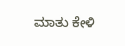ಮಾತು ಕೇಳಿ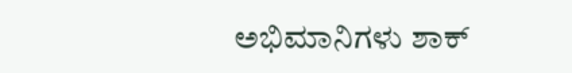ಅಭಿಮಾನಿಗಳು ಶಾಕ್‌